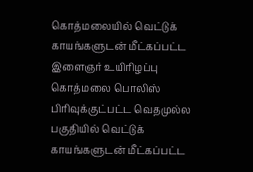கொத்மலையில் வெட்டுக் காயங்களுடன் மீட்கப்பட்ட இளைஞர் உயிரிழப்பு
கொத்மலை பொலிஸ் பிரிவுக்குட்பட்ட வெதமுல்ல பகுதியில் வெட்டுக் காயங்களுடன் மீட்கப்பட்ட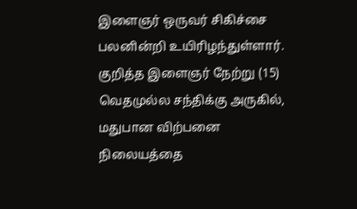இளைஞர் ஒருவர் சிகிச்சை பலனின்றி உயிரிழந்துள்ளார்.
குறித்த இளைஞர் நேற்று (15) வெதமுல்ல சந்திக்கு அருகில், மதுபான விற்பனை நிலையத்தை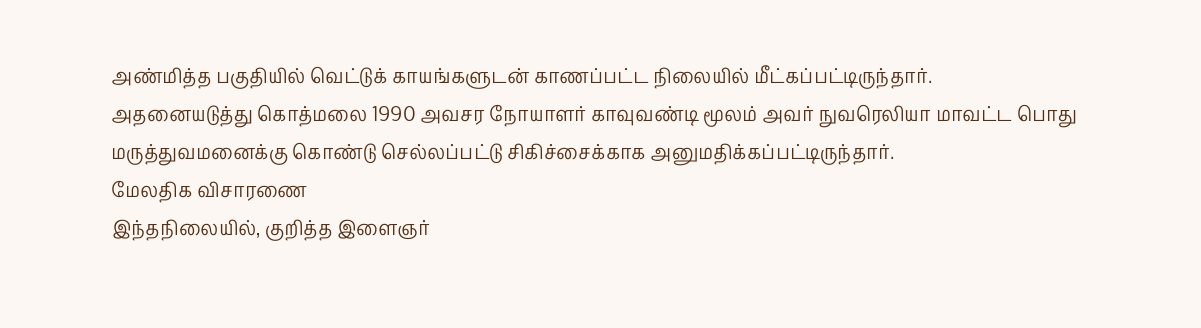அண்மித்த பகுதியில் வெட்டுக் காயங்களுடன் காணப்பட்ட நிலையில் மீட்கப்பட்டிருந்தார்.
அதனையடுத்து கொத்மலை 1990 அவசர நோயாளர் காவுவண்டி மூலம் அவர் நுவரெலியா மாவட்ட பொது மருத்துவமனைக்கு கொண்டு செல்லப்பட்டு சிகிச்சைக்காக அனுமதிக்கப்பட்டிருந்தார்.
மேலதிக விசாரணை
இந்தநிலையில், குறித்த இளைஞர்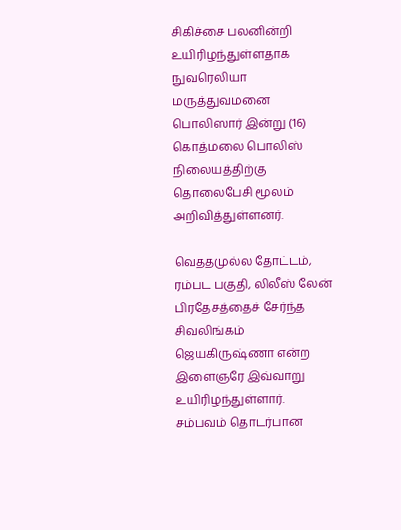சிகிச்சை பலனின்றி உயிரிழந்துள்ளதாக நுவரெலியா மருத்துவமனை பொலிஸார் இன்று (16) கொத்மலை பொலிஸ் நிலையத்திற்கு தொலைபேசி மூலம் அறிவித்துள்ளனர்.

வெததமுல்ல தோட்டம், ரம்பட பகுதி, லிலீஸ் லேன் பிரதேசத்தைச் சேர்ந்த சிவலிங்கம் ஜெயகிருஷ்ணா என்ற இளைஞரே இவ்வாறு உயிரிழந்துள்ளார்.
சம்பவம் தொடர்பான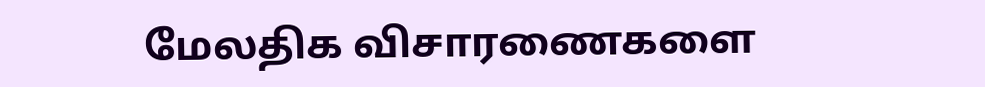மேலதிக விசாரணைகளை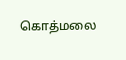கொத்மலை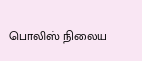பொலிஸ் நிலைய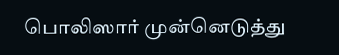பொலிஸார் முன்னெடுத்து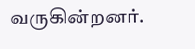வருகின்றனர்.